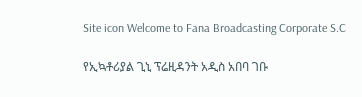Site icon Welcome to Fana Broadcasting Corporate S.C

የኢኳቶሪያል ጊኒ ፕሬዚዳንት አዲስ አበባ ገቡ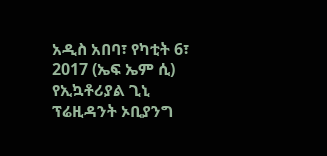አዲስ አበባ፣ የካቲት 6፣ 2017 (ኤፍ ኤም ሲ) የኢኳቶሪያል ጊኒ ፕሬዚዳንት ኦቢያንግ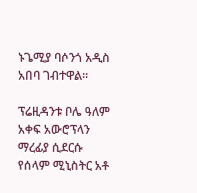ኑጌሚያ ባሶንጎ አዲስ አበባ ገብተዋል፡፡

ፕሬዚዳንቱ ቦሌ ዓለም አቀፍ አውሮፕላን ማረፊያ ሲደርሱ የሰላም ሚኒስትር አቶ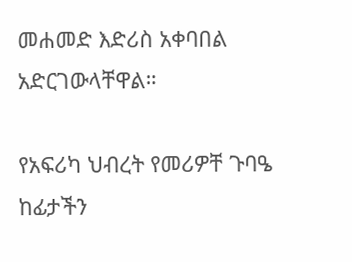መሐመድ እድሪስ አቀባበል አድርገውላቸዋል።

የአፍሪካ ህብረት የመሪዎቸ ጉባዔ ከፊታችን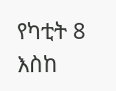የካቲት 8 እስከ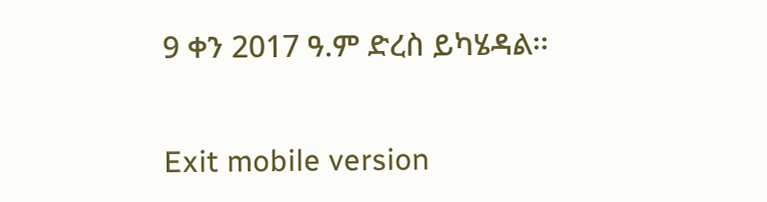9 ቀን 2017 ዓ.ም ድረስ ይካሄዳል፡፡

Exit mobile version